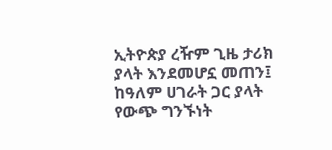ኢትዮጵያ ረዥም ጊዜ ታሪክ ያላት እንደመሆኗ መጠን፤ ከዓለም ሀገራት ጋር ያላት የውጭ ግንኙነት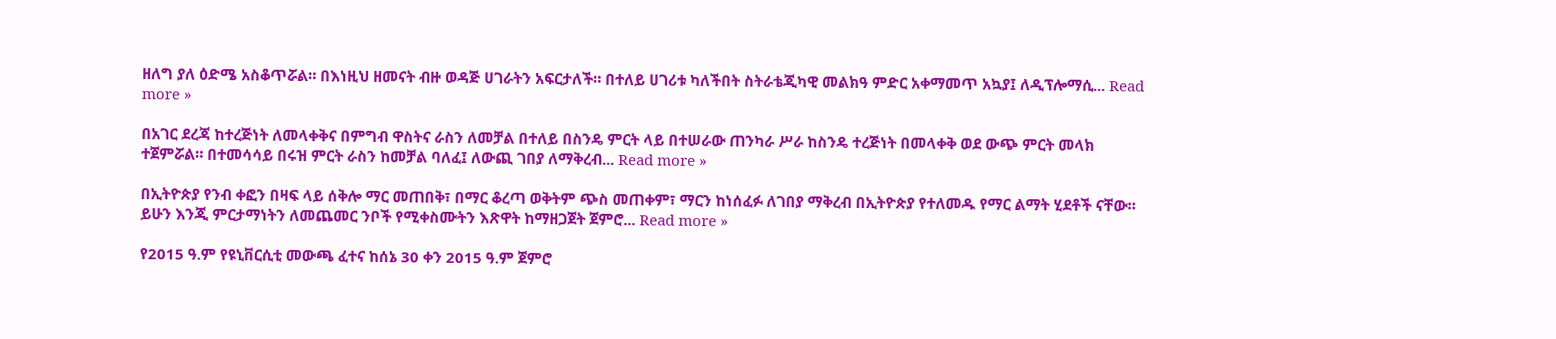ዘለግ ያለ ዕድሜ አስቆጥሯል። በእነዚህ ዘመናት ብዙ ወዳጅ ሀገራትን አፍርታለች። በተለይ ሀገሪቱ ካለችበት ስትራቴጂካዊ መልክዓ ምድር አቀማመጥ አኳያ፤ ለዲፕሎማሲ... Read more »

በአገር ደረጃ ከተረጅነት ለመላቀቅና በምግብ ዋስትና ራስን ለመቻል በተለይ በስንዴ ምርት ላይ በተሠራው ጠንካራ ሥራ ከስንዴ ተረጅነት በመላቀቅ ወደ ውጭ ምርት መላክ ተጀምሯል። በተመሳሳይ በሩዝ ምርት ራስን ከመቻል ባለፈ፤ ለውጪ ገበያ ለማቅረብ... Read more »

በኢትዮጵያ የንብ ቀፎን በዛፍ ላይ ሰቅሎ ማር መጠበቅ፣ በማር ቆረጣ ወቅትም ጭስ መጠቀም፣ ማርን ከነሰፈፉ ለገበያ ማቅረብ በኢትዮጵያ የተለመዱ የማር ልማት ሂደቶች ናቸው። ይሁን እንጂ ምርታማነትን ለመጨመር ንቦች የሚቀስሙትን እጽዋት ከማዘጋጀት ጀምሮ... Read more »

የ2015 ዓ.ም የዩኒቨርሲቲ መውጫ ፈተና ከሰኔ 30 ቀን 2015 ዓ.ም ጀምሮ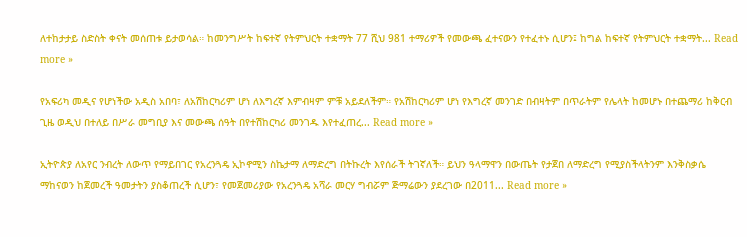ለተከታታይ ስድስት ቀናት መሰጠቱ ይታወሳል። ከመንግሥት ከፍተኛ የትምህርት ተቋማት 77 ሺህ 981 ተማሪዎች የመውጫ ፈተናውን የተፈተኑ ሲሆን፤ ከግል ከፍተኛ የትምህርት ተቋማት... Read more »

የአፍሪካ መዲና የሆነችው አዲስ አበባ፣ ለአሽከርካሪም ሆነ ለእግረኛ እምብዛም ምቹ አይደለችም። የአሽከርካሪም ሆነ የእግረኛ መንገድ በብዛትም በጥራትም የሌላት ከመሆኑ በተጨማሪ ከቅርብ ጊዜ ወዲህ በተለይ በሥራ መግቢያ እና መውጫ ሰዓት በየተሽከርካሪ መንገዱ እየተፈጠረ... Read more »

ኢትዮጵያ ለአየር ንብረት ለውጥ የማይበገር የአረንጓዴ ኢኮኖሚን ስኬታማ ለማድረግ በትኩረት እየሰራች ትገኛለች። ይህን ዓላማዋን በውጤት የታጀበ ለማድረግ የሚያስችላትንም እንቅስቃሴ ማከናወን ከጀመረች ዓመታትን ያስቆጠረች ሲሆን፣ የመጀመሪያው የአረንጓዴ አሻራ መርሃ ግብሯም ጅማሬውን ያደረገው በ2011... Read more »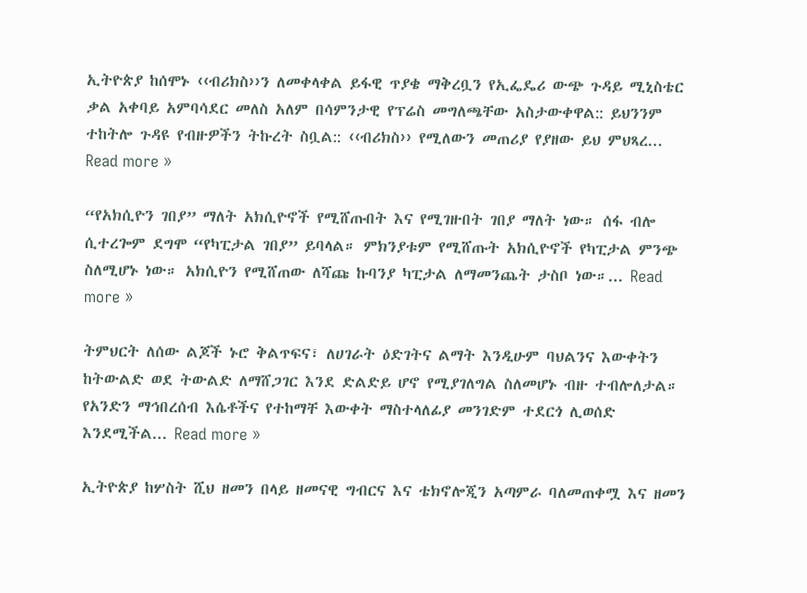ኢትዮጵያ ከሰሞኑ ‹‹ብሪክስ››ን ለመቀላቀል ይፋዊ ጥያቄ ማቅረቧን የኢፌዴሪ ውጭ ጉዳይ ሚኒስቴር ቃል አቀባይ አምባሳደር መለስ አለም በሳምንታዊ የፕሬስ መግለጫቸው አስታውቀዋል:: ይህንንም ተከትሎ ጉዳዩ የብዙዎችን ትኩረት ስቧል:: ‹‹ብሪክስ›› የሚለውን መጠሪያ የያዘው ይህ ምህጻረ... Read more »

“የአክሲዮን ገበያ” ማለት አክሲዮኖች የሚሸጡበት እና የሚገዙበት ገበያ ማለት ነው። ሰፋ ብሎ ሲተረጐም ደግሞ “የካፒታል ገበያ” ይባላል። ምክንያቱም የሚሸጡት አክሲዮኖች የካፒታል ምንጭ ስለሚሆኑ ነው። አክሲዮን የሚሸጠው ለሻጩ ኩባንያ ካፒታል ለማመንጨት ታስቦ ነው።... Read more »

ትምህርት ለሰው ልጆች ኑሮ ቅልጥፍና፣ ለሀገራት ዕድገትና ልማት እንዲሁም ባህልንና እውቀትን ከትውልድ ወደ ትውልድ ለማሸጋገር እንደ ድልድይ ሆኖ የሚያገለግል ስለመሆኑ ብዙ ተብሎለታል። የአንድን ማኅበረሰብ እሴቶችና የተከማቸ እውቀት ማስተላለፊያ መንገድም ተደርጎ ሊወሰድ እንደሚችል... Read more »

ኢትዮጵያ ከሦስት ሺህ ዘመን በላይ ዘመናዊ ግብርና እና ቴክኖሎጂን አጣምራ ባለመጠቀሟ እና ዘመን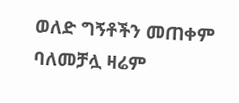ወለድ ግኝቶችን መጠቀም ባለመቻሏ ዛሬም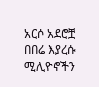አርሶ አደሮቿ በበሬ እያረሱ ሚሊዮኖችን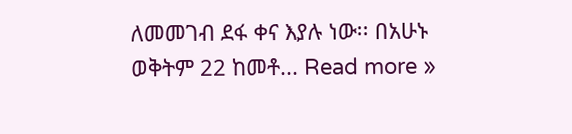ለመመገብ ደፋ ቀና እያሉ ነው፡፡ በአሁኑ ወቅትም 22 ከመቶ... Read more »